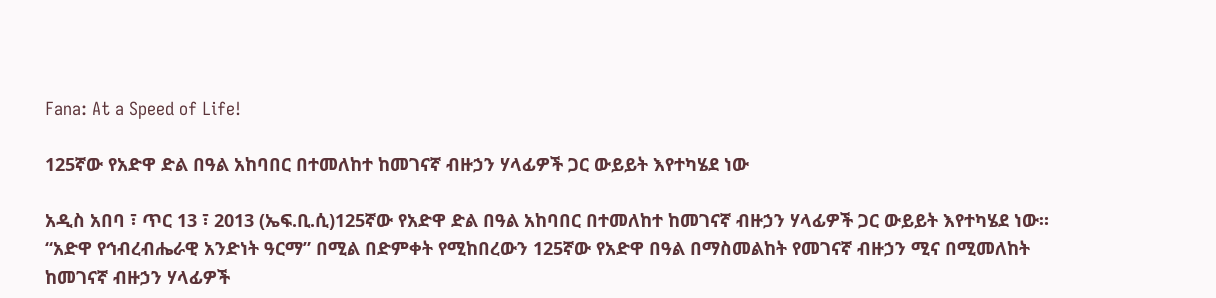Fana: At a Speed of Life!

125ኛው የአድዋ ድል በዓል አከባበር በተመለከተ ከመገናኛ ብዙኃን ሃላፊዎች ጋር ውይይት እየተካሄደ ነው

አዲስ አበባ ፣ ጥር 13 ፣ 2013 (ኤፍ.ቢ.ሲ)125ኛው የአድዋ ድል በዓል አከባበር በተመለከተ ከመገናኛ ብዙኃን ሃላፊዎች ጋር ውይይት እየተካሄደ ነው።
“አድዋ የኅብረብሔራዊ አንድነት ዓርማ” በሚል በድምቀት የሚከበረውን 125ኛው የአድዋ በዓል በማስመልከት የመገናኛ ብዙኃን ሚና በሚመለከት ከመገናኛ ብዙኃን ሃላፊዎች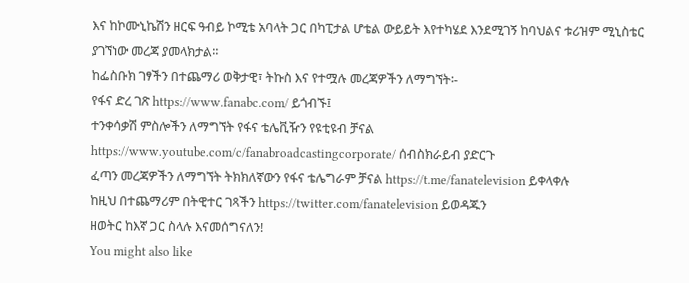እና ከኮሙኒኬሽን ዘርፍ ዓብይ ኮሚቴ አባላት ጋር በካፒታል ሆቴል ውይይት እየተካሄደ እንደሚገኝ ከባህልና ቱሪዝም ሚኒስቴር ያገኘነው መረጃ ያመላክታል።
ከፌስቡክ ገፃችን በተጨማሪ ወቅታዊ፣ ትኩስ እና የተሟሉ መረጃዎችን ለማግኘት፡-
የፋና ድረ ገጽ https://www.fanabc.com/ ይጎብኙ፤
ተንቀሳቃሽ ምስሎችን ለማግኘት የፋና ቴሌቪዥን የዩቲዩብ ቻናል https://www.youtube.com/c/fanabroadcastingcorporate/ ሰብስክራይብ ያድርጉ
ፈጣን መረጃዎችን ለማግኘት ትክክለኛውን የፋና ቴሌግራም ቻናል https://t.me/fanatelevision ይቀላቀሉ
ከዚህ በተጨማሪም በትዊተር ገጻችን https://twitter.com/fanatelevision ይወዳጁን
ዘወትር ከእኛ ጋር ስላሉ እናመሰግናለን!
You might also like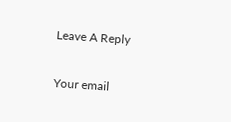Leave A Reply

Your email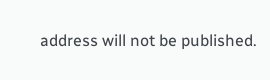address will not be published.